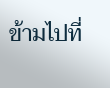ข้ามไปที่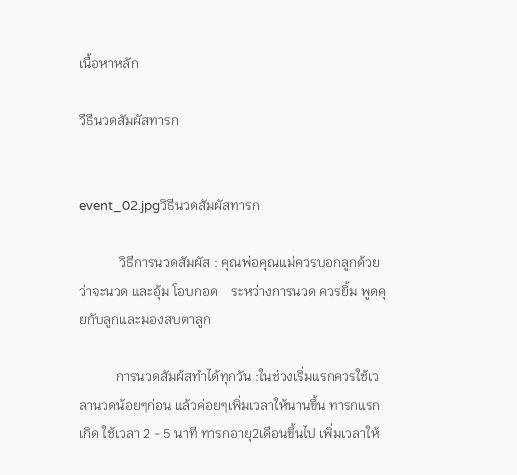เนื้อหาหลัก

วีธีนวดสัมผัสทารก


event_02.jpgวิธีนวดสัมผัสทารก

            วิธีการนวดสัมผัส : คุณพ่อคุณแม่ควรบอกลูกด้วยว่าจะนวด และอุ้ม โอบกอด    ระหว่างการนวด ควรยิ้ม พูดคุยกับลูกและมองสบตาลูก

           การนวดสัมผ้สทำได้ทุกวัน :ในช่วงเริ่มแรกควรใช้เวลานวดน้อยๆก่อน แล้วค่อยๆเพิ่มเวลาให้นานขึ้น ทารกแรกเกิด ใช้เวลา 2 - 5 นาที ทารกอายุ2เดือนขึ้นไป เพิ่มเวลาให้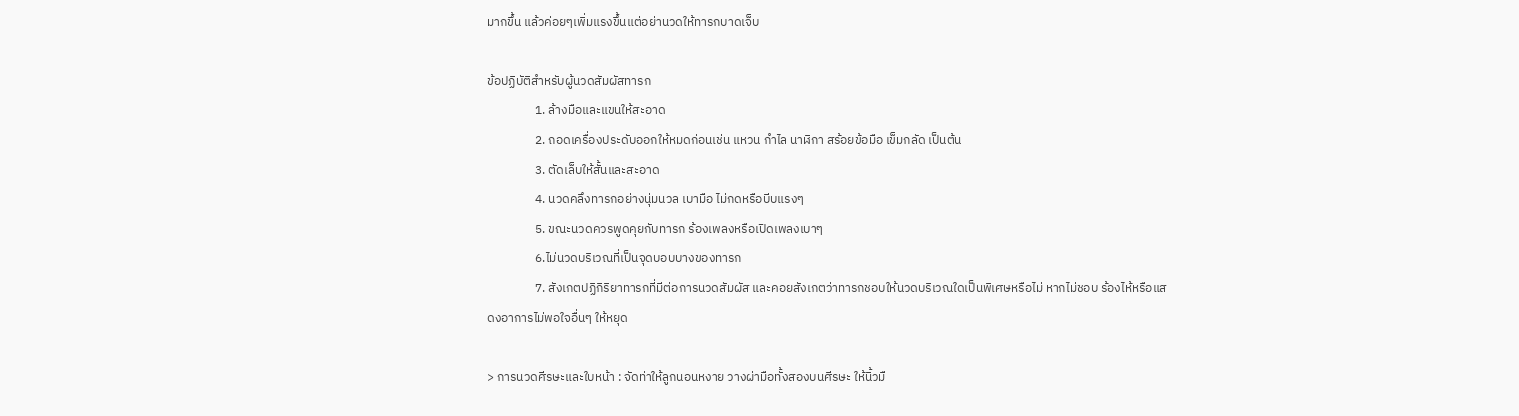มากขึ้น แล้วค่อยๆเพิ่มแรงขึ้นแต่อย่านวดให้ทารกบาดเจ็บ

ข้อปฏิบัติสำหรับผู้นวดสัมผัสทารก
                 1. ล้างมือและแขนให้สะอาด
                 2. ถอดเครื่องประดับออกให้หมดก่อนเช่น แหวน กำไล นาฬิกา สร้อยข้อมือ เข็มกลัด เป็นต้น
                 3. ตัดเล็บให้สั้นและสะอาด
                 4. นวดคลึงทารกอย่างนุ่มนวล เบามือ ไม่กดหรือบีบแรงๆ
                 5. ขณะนวดควรพูดคุยกับทารก ร้องเพลงหรือเปิดเพลงเบาๆ
                 6.ไม่นวดบริเวณที่เป็นจุดบอบบางของทารก
                 7. สังเกตปฏิกิริยาทารกที่มีต่อการนวดสัมผัส และคอยสังเกตว่าทารกชอบให้นวดบริเวณใดเป็นพิเศษหรือไม่ หากไม่ชอบ ร้องไห้หรือแสดงอาการไม่พอใจอื่นๆ ให้หยุด

> การนวดศีรษะและใบหน้า : จัดท่าให้ลูกนอนหงาย วางผ่ามือทั้งสองบนศีรษะ ให้นิ้วมื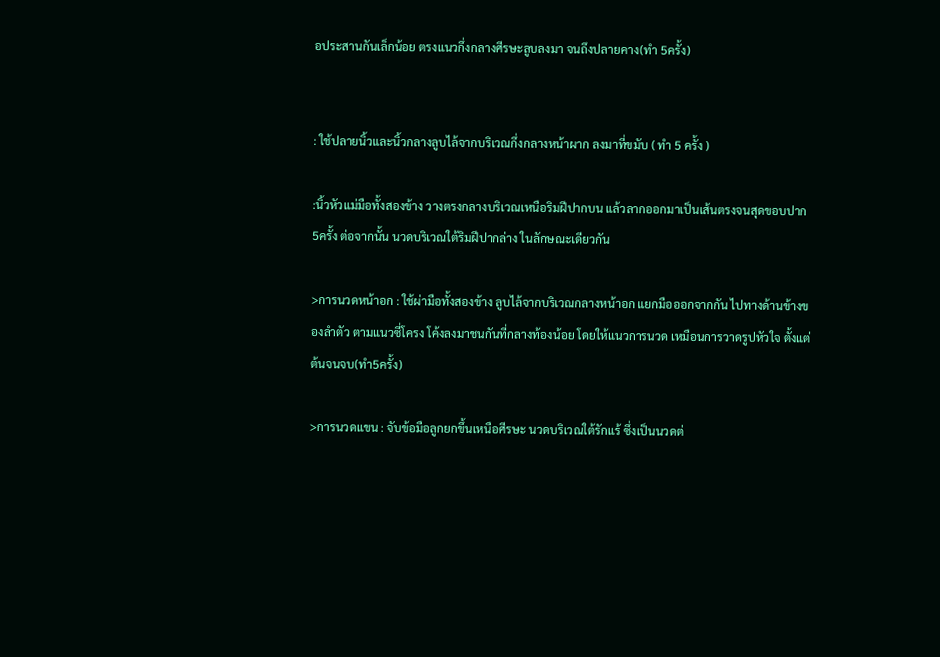อประสานกันเล็กน้อย ตรงแนวกึ่งกลางศีรษะลูบลงมา จนถึงปลายคาง(ทำ 5ครั้ง)


: ใช้ปลายนิ้วและนิ้วกลางลูบไล้จากบริเวณกึ่งกลางหน้าผาก ลงมาที่ขมับ ( ทำ 5 ครั้ง )

:นิ้วหัวแม่มือทั้งสองข้าง วางตรงกลางบริเวณเหนือริมฝีปากบน แล้วลากออกมาเป็นเส้นตรงจนสุดขอบปาก 5ครั้ง ต่อจากนั้น นวดบริเวณใต้ริมฝีปากล่าง ในลักษณะเดียวกัน

>การนวดหน้าอก : ใช้ผ่ามือทั้งสองข้าง ลูบไล้จากบริเวณกลางหน้าอก แยกมือออกจากกัน ไปทางด้านข้างของลำตัว ตามแนวซี่โครง โค้งลงมาชนกันที่กลางท้องน้อย โดยให้แนวการนวด เหมือนการวาดรูปหัวใจ ตั้งแต่ต้นจนจบ(ทำ5ครั้ง)

>การนวดแขน : จับข้อมือลูกยกขึ้นเหนือศีรษะ นวดบริเวณใต้รักแร้ ซึ่งเป็นนวดต่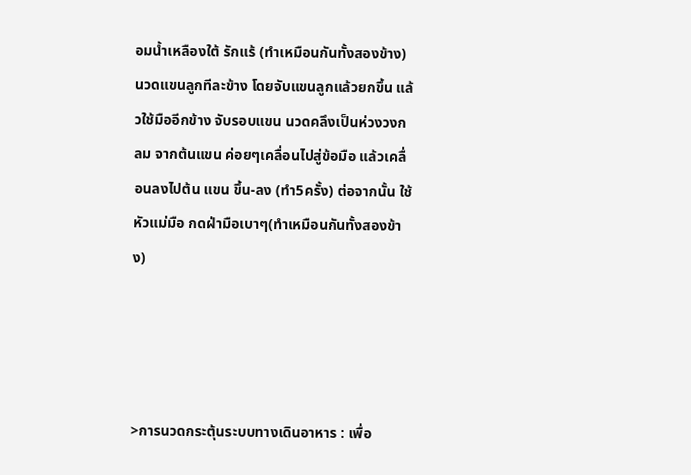อมน้ำเหลืองใต้ รักแร้ (ทำเหมือนกันทั้งสองข้าง) นวดแขนลูกทีละข้าง โดยจับแขนลูกแล้วยกขึ้น แล้วใช้มืออีกข้าง จับรอบแขน นวดคลึงเป็นห่วงวงกลม จากต้นแขน ค่อยๆเคลื่อนไปสู่ข้อมือ แล้วเคลื่อนลงไปต้น แขน ขึ้น-ลง (ทำ5ครั้ง) ต่อจากนั้น ใช้หัวแม่มือ กดฝ่ามือเบาๆ(ทำเหมือนกันทั้งสองข้าง)




>การนวดกระตุ้นระบบทางเดินอาหาร : เพื่อ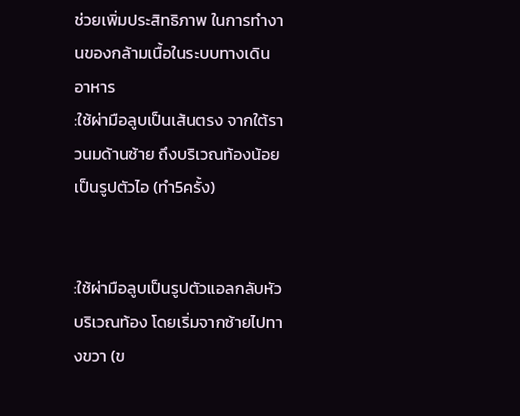ช่วยเพิ่มประสิทธิภาพ ในการทำงานของกล้ามเนื้อในระบบทางเดินอาหาร
:ใช้ผ่ามือลูบเป็นเส้นตรง จากใต้ราวนมด้านซ้าย ถึงบริเวณท้องน้อยเป็นรูปตัวไอ (ทำ5ครั้ง)


:ใช้ผ่ามือลูบเป็นรูปตัวแอลกลับหัว บริเวณท้อง โดยเริ่มจากซ้ายไปทางขวา (ข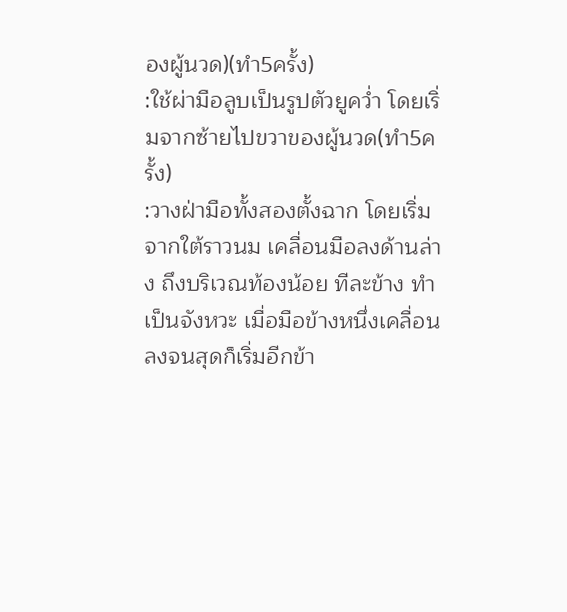องผู้นวด)(ทำ5ครั้ง)
:ใช้ผ่ามือลูบเป็นรูปตัวยูคว่ำ โดยเริ่มจากซ้ายไปขวาของผู้นวด(ทำ5ครั้ง)
:วางฝ่ามือทั้งสองตั้งฉาก โดยเริ่มจากใต้ราวนม เคลื่อนมือลงด้านล่าง ถึงบริเวณท้องน้อย ทีละข้าง ทำเป็นจังหวะ เมื่อมือข้างหนึ่งเคลื่อนลงจนสุดก็เริ่มอีกข้า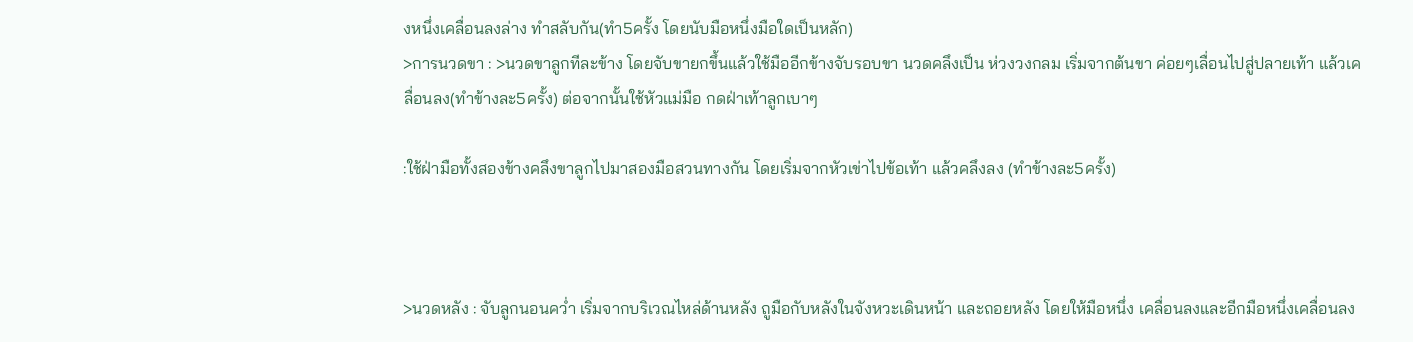งหนึ่งเคลื่อนลงล่าง ทำสลับกัน(ทำ5ครั้ง โดยนับมือหนึ่งมือใดเป็นหลัก)
>การนวดขา : >นวดขาลูกทีละข้าง โดยจับขายกขึ้นแล้วใช้มืออีกข้างจับรอบขา นวดคลึงเป็น ห่วงวงกลม เริ่มจากต้นขา ค่อยๆเลื่อนไปสู่ปลายเท้า แล้วเคลื่อนลง(ทำข้างละ5ครั้ง) ต่อจากนั้นใช้หัวแม่มือ กดฝ่าเท้าลูกเบาๆ

:ใช้ฝ่ามือทั้งสองข้างคลึงขาลูกไปมาสองมือสวนทางกัน โดยเริ่มจากหัวเข่าไปข้อเท้า แล้วคลึงลง (ทำข้างละ5ครั้ง)



>นวดหลัง : จับลูกนอนคว่ำ เริ่มจากบริเวณไหล่ด้านหลัง ถูมือกับหลังในจังหวะเดินหน้า และถอยหลัง โดยให้มือหนึ่ง เคลื่อนลงและอีกมือหนึ่งเคลื่อนลง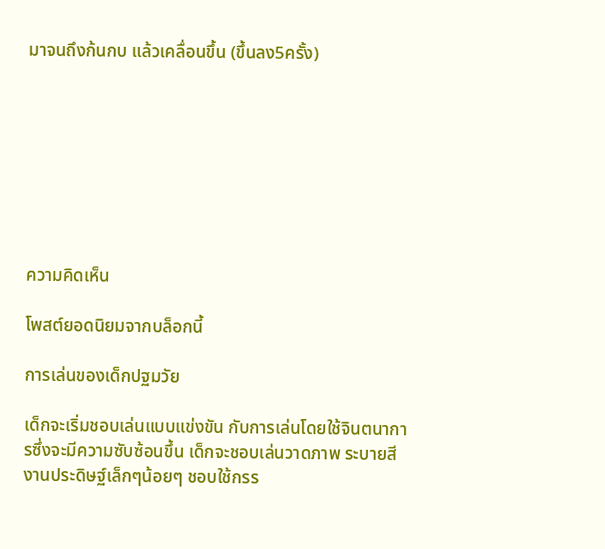มาจนถึงก้นกบ แล้วเคลื่อนขึ้น (ขึ้นลง5ครั้ง)








ความคิดเห็น

โพสต์ยอดนิยมจากบล็อกนี้

การเล่นของเด็กปฐมวัย

เด็กจะเริ่มชอบเล่นแบบแข่งขัน กับการเล่นโดยใช้จินตนาการซึ่งจะมีความซับซ้อนขึ้น เด็กจะชอบเล่นวาดภาพ ระบายสี งานประดิษฐ์เล็กๆน้อยๆ ชอบใช้กรร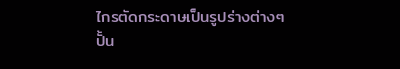ไกรตัดกระดาษเป็นรูปร่างต่างๆปั้น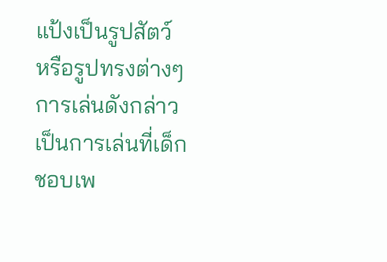แป้งเป็นรูปสัตว์ หรือรูปทรงต่างๆการเล่นดังกล่าวเป็นการเล่นที่เด็กชอบเพ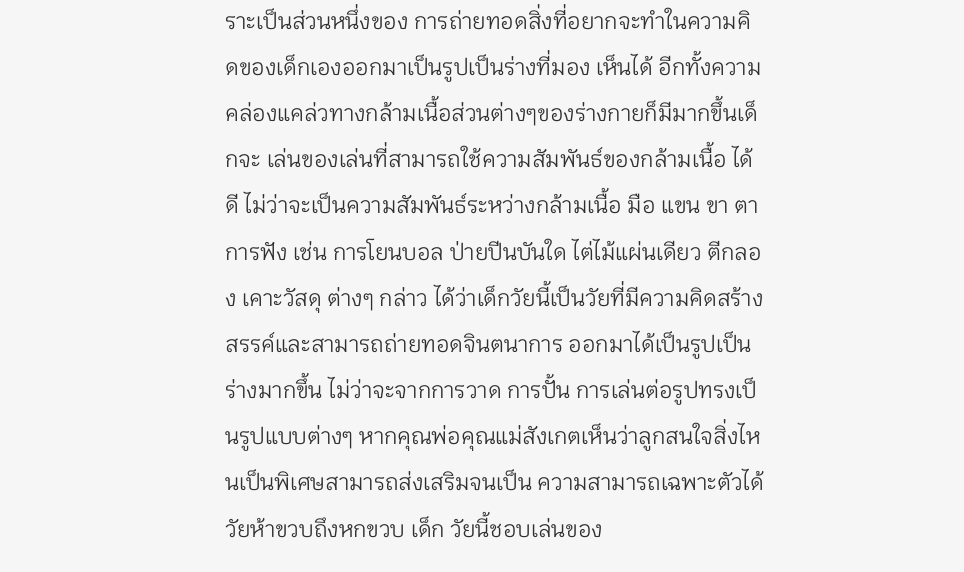ราะเป็นส่วนหนึ่งของ การถ่ายทอดสิ่งที่อยากจะทำในความคิดของเด็กเองออกมาเป็นรูปเป็นร่างที่มอง เห็นได้ อีกทั้งความคล่องแคล่วทางกล้ามเนื้อส่วนต่างๆของร่างกายก็มีมากขึ้นเด็กจะ เล่นของเล่นที่สามารถใช้ความสัมพันธ์ของกล้ามเนื้อ ได้ดี ไม่ว่าจะเป็นความสัมพันธ์ระหว่างกล้ามเนื้อ มือ แขน ขา ตา การฟัง เช่น การโยนบอล ป่ายปีนบันใด ไต่ไม้แผ่นเดียว ตีกลอง เคาะวัสดุ ต่างๆ กล่าว ได้ว่าเด็กวัยนี้เป็นวัยที่มีความคิดสร้างสรรค์และสามารถถ่ายทอดจินตนาการ ออกมาได้เป็นรูปเป็นร่างมากขึ้น ไม่ว่าจะจากการวาด การปั้น การเล่นต่อรูปทรงเป็นรูปแบบต่างๆ หากคุณพ่อคุณแม่สังเกตเห็นว่าลูกสนใจสิ่งไหนเป็นพิเศษสามารถส่งเสริมจนเป็น ความสามารถเฉพาะตัวได้ วัยห้าขวบถึงหกขวบ เด็ก วัยนี้ชอบเล่นของ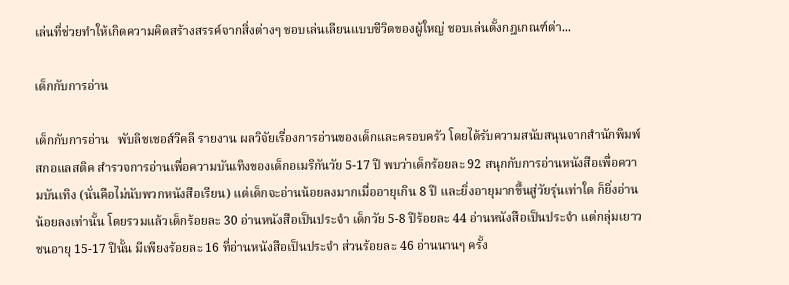เล่นที่ช่วยทำให้เกิดความคิดสร้างสรรค์จากสิ่งต่างๆ ชอบเล่นเลียนแบบชีวิตของผู้ใหญ่ ชอบเล่นตั้งกฎเกณฑ์ต่า...

เด็กกับการอ่าน

เด็กกับการอ่าน   พับลิชเชอส์วีคลี รายงาน ผลวิจัยเรื่องการอ่านของเด็กและครอบครัว โดยได้รับความสนับสนุนจากสำนักพิมพ์สกอแลสติค สำรวจการอ่านเพื่อความบันเทิงของเด็กอเมริกันวัย 5-17 ปี พบว่าเด็กร้อยละ 92 สนุกกับการอ่านหนังสือเพื่อความบันเทิง (นั่นคือไม่นับพวกหนังสือเรียน) แต่เด็กจะอ่านน้อยลงมากเมื่ออายุเกิน 8 ปี และยิ่งอายุมากขึ้นสู่วัยรุ่นเท่าใด ก็ยิ่งอ่านน้อยลงเท่านั้น โดยรวมแล้วเด็กร้อยละ 30 อ่านหนังสือเป็นประจำ เด็กวัย 5-8 ปีร้อยละ 44 อ่านหนังสือเป็นประจำ แต่กลุ่มเยาวชนอายุ 15-17 ปีนั้น มีเพียงร้อยละ 16 ที่อ่านหนังสือเป็นประจำ ส่วนร้อยละ 46 อ่านนานๆ ครั้ง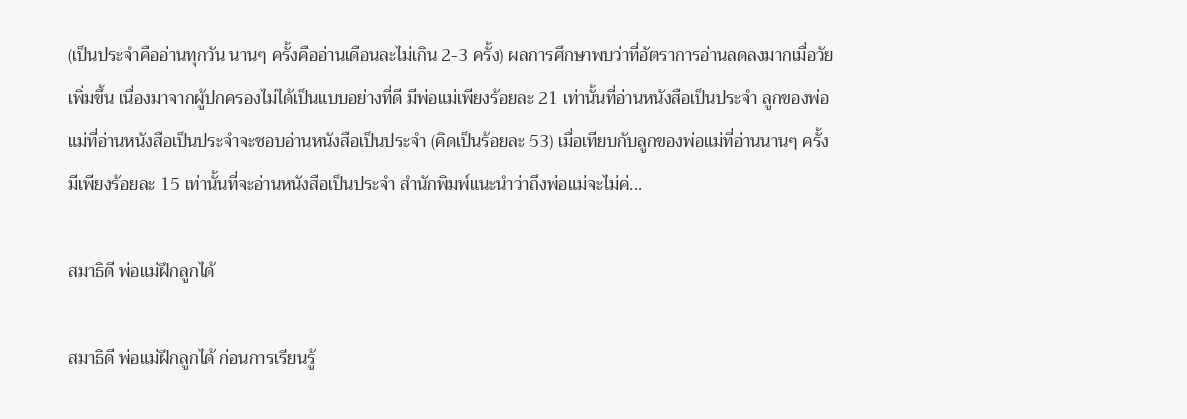(เป็นประจำคืออ่านทุกวัน นานๆ ครั้งคืออ่านเดือนละไม่เกิน 2-3 ครั้ง) ผลการศึกษาพบว่าที่อัตราการอ่านลดลงมากเมื่อวัยเพิ่มขึ้น เนื่องมาจากผู้ปกครองไม่ได้เป็นแบบอย่างที่ดี มีพ่อแม่เพียงร้อยละ 21 เท่านั้นที่อ่านหนังสือเป็นประจำ ลูกของพ่อแม่ที่อ่านหนังสือเป็นประจำจะชอบอ่านหนังสือเป็นประจำ (คิดเป็นร้อยละ 53) เมื่อเทียบกับลูกของพ่อแม่ที่อ่านนานๆ ครั้ง มีเพียงร้อยละ 15 เท่านั้นที่จะอ่านหนังสือเป็นประจำ สำนักพิมพ์แนะนำว่าถึงพ่อแม่จะไม่ค่...

สมาธิดี พ่อแม่ฝึกลูกได้

สมาธิดี พ่อแม่ฝึกลูกได้ ก่อนการเรียนรู้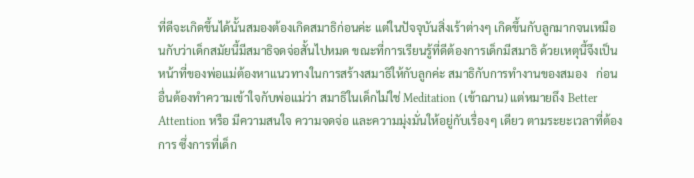ที่ดีจะเกิดขึ้นได้นั้นสมองต้องเกิดสมาธิก่อนค่ะ แต่ในปัจจุบันสิ่งเร้าต่างๆ เกิดขึ้นกับลูกมากจนเหมือนกับว่าเด็กสมัยนี้มีสมาธิจดจ่อสั้นไปหมด ขณะที่การเรียนรู้ที่ดีต้องการเด็กมีสมาธิ ด้วยเหตุนี้จึงเป็นหน้าที่ของพ่อแม่ต้องหาแนวทางในการสร้างสมาธิให้กับลูกค่ะ สมาธิกับการทำงานของสมอง   ก่อนอื่นต้องทำความเข้าใจกับพ่อแม่ว่า สมาธิในเด็กไม่ใช่ Meditation (เข้าฌาน) แต่หมายถึง Better Attention หรือ มีความสนใจ ความจดจ่อ และความมุ่งมั่นให้อยู่กับเรื่องๆ เดียว ตามระยะเวลาที่ต้องการ ซึ่งการที่เด็ก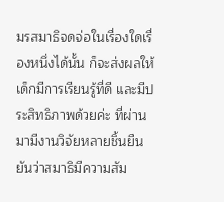มรสมาธิจดจ่อในเรื่องใดเรื่องหนึ่งได้นั้น ก็จะส่งผลให้เด็กมีการเรียนรู้ที่ดี และมีประสิทธิภาพด้วยค่ะ ที่ผ่านมามีงานวิจัยหลายชิ้นยืนยันว่าสมาธิมีความสัม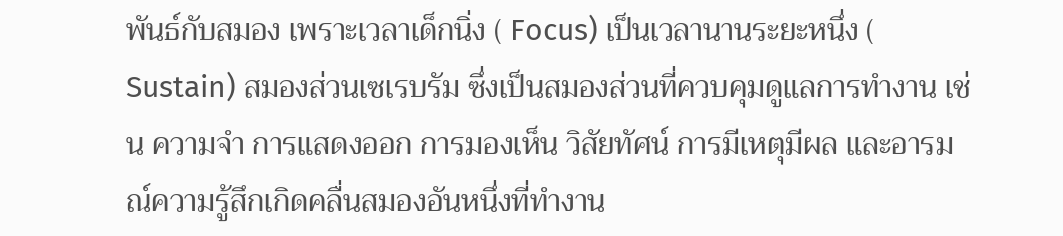พันธ์กับสมอง เพราะเวลาเด็กนิ่ง ( Focus) เป็นเวลานานระยะหนึ่ง ( Sustain) สมองส่วนเซเรบรัม ซึ่งเป็นสมองส่วนที่ควบคุมดูแลการทำงาน เช่น ความจำ การแสดงออก การมองเห็น วิสัยทัศน์ การมีเหตุมีผล และอารมณ์ความรู้สึกเกิดคลื่นสมองอันหนึ่งที่ทำงาน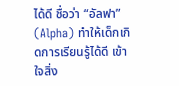ได้ดี ชื่อว่า “อัลฟา” (Alpha) ทำให้เด็กเกิดการเรียนรู้ได้ดี เข้าใจสิ่ง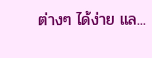ต่างๆ ได้ง่าย แล...